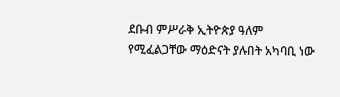ደቡብ ምሥራቅ ኢትዮጵያ ዓለም የሚፈልጋቸው ማዕድናት ያሉበት አካባቢ ነው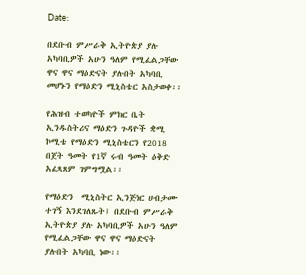Date:

በደቡብ ምሥራቅ ኢትዮጵያ ያሉ አካባቢዎች አሁን ዓለም የሚፈልጋቸው ዋና ዋና ማዕድናት ያሉበት አካባቢ መሆኑን የማዕድን ሚኒስቴር አስታወቀ፡፡

የሕዝብ ተወካዮች ምክር ቤት ኢንዱስትሪና ማዕድን ጉዳዮች ቋሚ ኮሚቴ የማዕድን ሚኒስቴርን የ2018 በጀት ዓመት የ1ኛ ሩብ ዓመት ዕቅድ አፈጻጸም ገምግሟል፡፡

የማዕድን  ሚኒስትር ኢንጅነር ሀብታሙ ተገኝ እንደገለጹት፤ በደቡብ ምሥራቅ ኢትዮጵያ ያሉ አካባቢዎች አሁን ዓለም የሚፈልጋቸው ዋና ዋና ማዕድናት ያሉበት አካባቢ ነው፡፡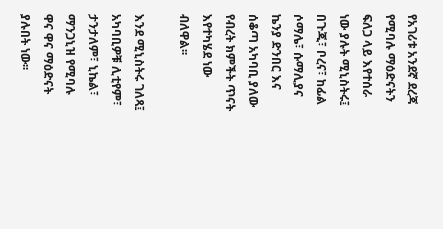የአገሪቱ አንደኛ ደረጃ የሚባሉ ማዕድናትን ፍለጋ ላይ እየተሰራ ነው ያሉት ሚኒስትሩ፤ በጉጂ፣ ቦረና፣ ከፊል ሶማሌ፣ ሱማሊያና ኬንያ ድንበር እና ሰቆጣ አካባቢ ያለው የብረት ክምችት ጥናት እየተካሄደ ነው ብለዋል፡፡

እንደ ሚኒስትሩ ገለጻ፤ አካባቢዎቹ ሊቲየም፣ ታንታለም፣ ኒኬል፣ ማንጋኒዝ የሚባሉ ዋና ዋና ማዕድናት ያሉበት ነው፡፡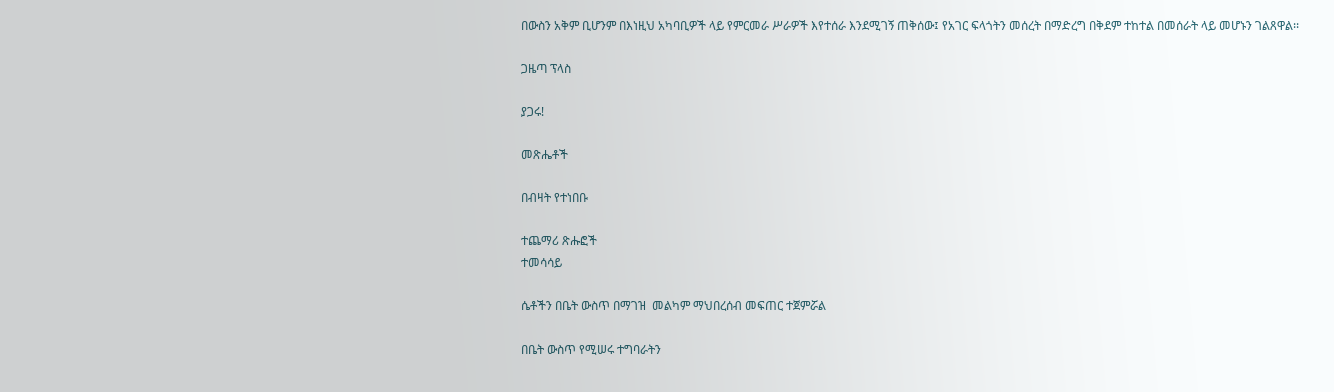በውስን አቅም ቢሆንም በእነዚህ አካባቢዎች ላይ የምርመራ ሥራዎች እየተሰራ እንደሚገኝ ጠቅሰው፤ የአገር ፍላጎትን መሰረት በማድረግ በቅደም ተከተል በመሰራት ላይ መሆኑን ገልጸዋል፡፡

ጋዜጣ ፕላስ

ያጋሩ!

መጽሔቶች

በብዛት የተነበቡ

ተጨማሪ ጽሑፎች
ተመሳሳይ

ሴቶችን በቤት ውስጥ በማገዝ  መልካም ማህበረሰብ መፍጠር ተጀምሯል

በቤት ውስጥ የሚሠሩ ተግባራትን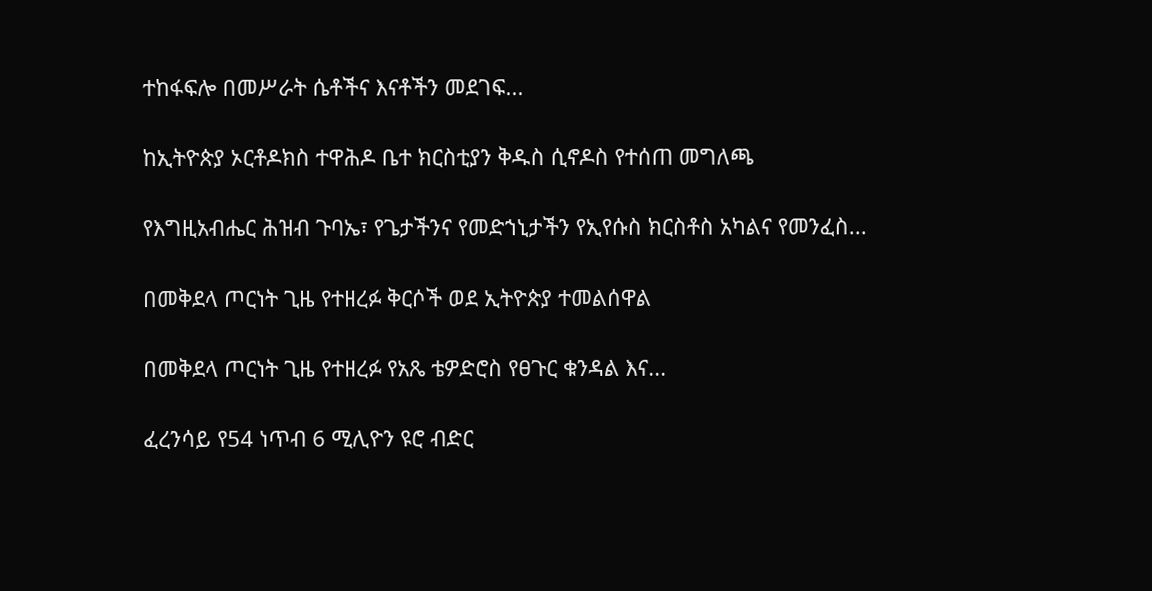ተከፋፍሎ በመሥራት ሴቶችና እናቶችን መደገፍ...

ከኢትዮጵያ ኦርቶዶክስ ተዋሕዶ ቤተ ክርስቲያን ቅዱስ ሲኖዶስ የተሰጠ መግለጫ

የእግዚአብሔር ሕዝብ ጉባኤ፣ የጌታችንና የመድኀኒታችን የኢየሱስ ክርስቶስ አካልና የመንፈስ...

በመቅደላ ጦርነት ጊዜ የተዘረፉ ቅርሶች ወደ ኢትዮጵያ ተመልሰዋል

በመቅደላ ጦርነት ጊዜ የተዘረፉ የአጼ ቴዎድሮስ የፀጉር ቁንዳል እና...

ፈረንሳይ የ54 ነጥብ 6 ሚሊዮን ዩሮ ብድር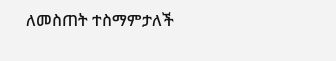ለመስጠት ተስማምታለች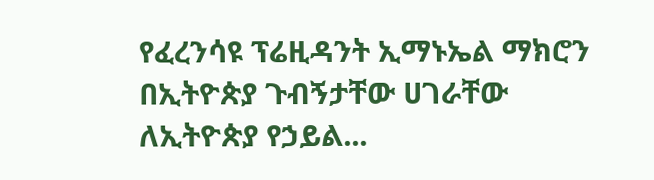የፈረንሳዩ ፕሬዚዳንት ኢማኑኤል ማክሮን በኢትዮጵያ ጉብኝታቸው ሀገራቸው ለኢትዮጵያ የኃይል...